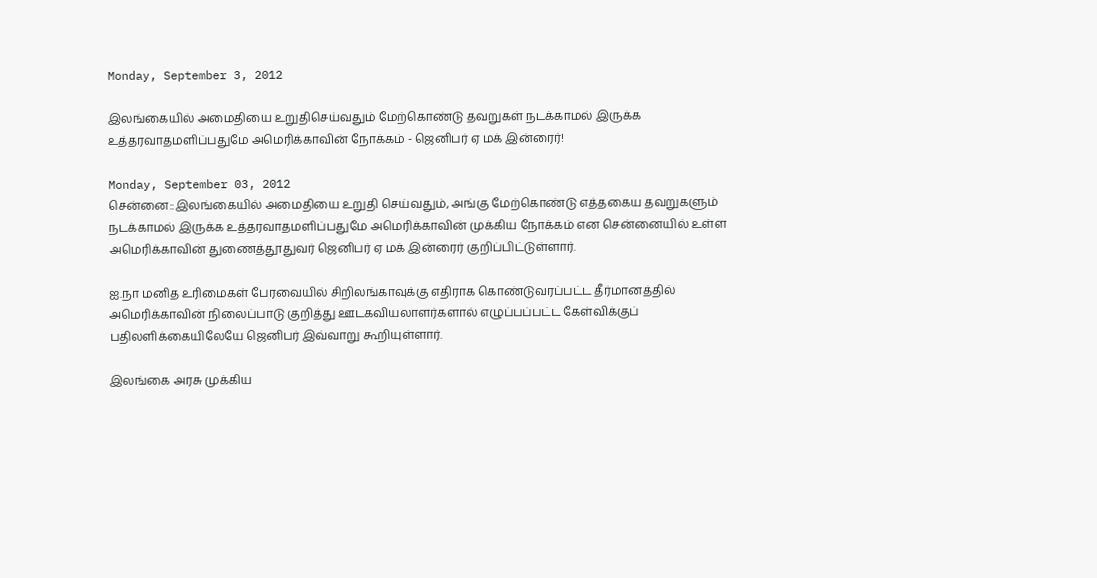Monday, September 3, 2012

இலங்கையில் அமைதியை உறுதிசெய்வதும் மேற்கொண்டு தவறுகள் நடக்காமல் இருக்க உத்தரவாதமளிப்பதுமே அமெரிக்காவின் நோக்கம் - ஜெனிபர் ஏ மக் இன்ரைர்!

Monday, September 03, 2012
சென்னை::இலங்கையில் அமைதியை உறுதி செய்வதும், அங்கு மேற்கொண்டு எத்தகைய தவறுகளும் நடக்காமல் இருக்க உத்தரவாதமளிப்பதுமே அமெரிக்காவின் முக்கிய நோக்கம் என சென்னையில் உள்ள அமெரிக்காவின் துணைத்தூதுவர் ஜெனிபர் ஏ மக் இன்ரைர் குறிப்பிட்டுள்ளார்.

ஐ.நா மனித உரிமைகள் பேரவையில் சிறிலங்காவுக்கு எதிராக கொண்டுவரப்பட்ட தீர்மானத்தில் அமெரிக்காவின் நிலைப்பாடு குறித்து ஊடகவியலாளர்களால் எழுப்பப்பட்ட கேள்விக்குப் பதிலளிக்கையிலேயே ஜெனிபர் இவ்வாறு கூறியுள்ளார்.

இலங்கை அரசு முக்கிய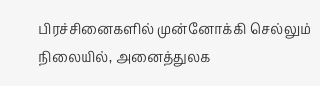பிரச்சினைகளில் முன்னோக்கி செல்லும் நிலையில், அனைத்துலக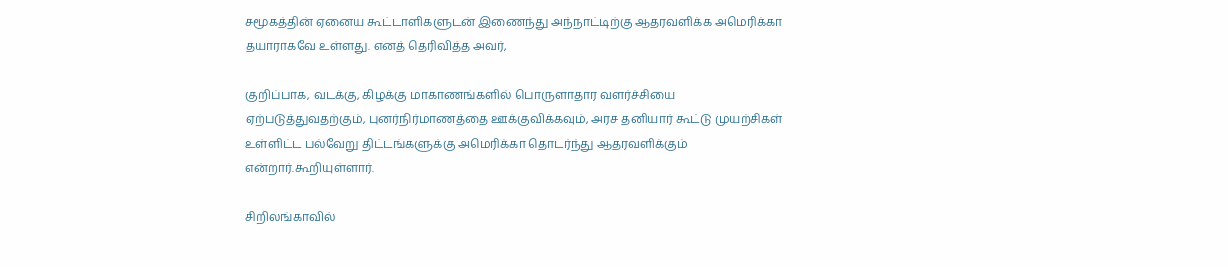சமூகத்தின் ஏனைய கூட்டாளிகளுடன் இணைந்து அந்நாட்டிற்கு ஆதரவளிக்க அமெரிக்கா தயாராகவே உள்ளது. எனத் தெரிவித்த அவர்,

குறிப்பாக, வடக்கு, கிழக்கு மாகாணங்களில் பொருளாதார வளர்ச்சியை ஏற்படுத்துவதற்கும், புனர்நிர்மாணத்தை ஊக்குவிக்கவும், அரச தனியார் கூட்டு முயற்சிகள் உள்ளிட்ட பல்வேறு திட்டங்களுக்கு அமெரிக்கா தொடர்ந்து ஆதரவளிக்கும் என்றார்.கூறியுள்ளார்.

சிறிலங்காவில்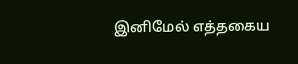இனிமேல் எத்தகைய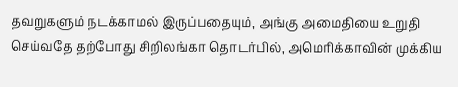தவறுகளும் நடக்காமல் இருப்பதையும், அங்கு அமைதியை உறுதி செய்வதே தற்போது சிறிலங்கா தொடர்பில், அமெரிக்காவின் முக்கிய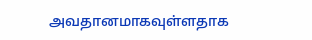அவதானமாகவுள்ளதாக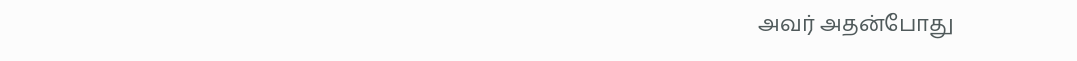அவர் அதன்போது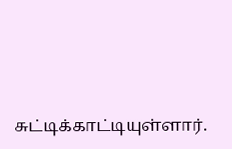சுட்டிக்காட்டியுள்ளார்.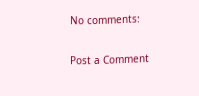No comments:

Post a Comment